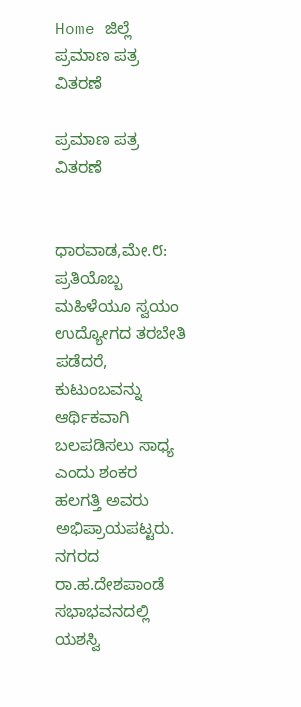Home ಜಿಲ್ಲೆ ಪ್ರಮಾಣ ಪತ್ರ ವಿತರಣೆ

ಪ್ರಮಾಣ ಪತ್ರ ವಿತರಣೆ


ಧಾರವಾಡ,ಮೇ.೮:
ಪ್ರತಿಯೊಬ್ಬ ಮಹಿಳೆಯೂ ಸ್ವಯಂ ಉದ್ಯೋಗದ ತರಬೇತಿ ಪಡೆದರೆ, ಕುಟುಂಬವನ್ನು ಆರ್ಥಿಕವಾಗಿ ಬಲಪಡಿಸಲು ಸಾಧ್ಯ ಎಂದು ಶಂಕರ ಹಲಗತ್ತಿ ಅವರು ಅಭಿಪ್ರಾಯಪಟ್ಟರು.
ನಗರದ ರಾ.ಹ.ದೇಶಪಾಂಡೆ ಸಭಾಭವನದಲ್ಲಿ ಯಶಸ್ವಿ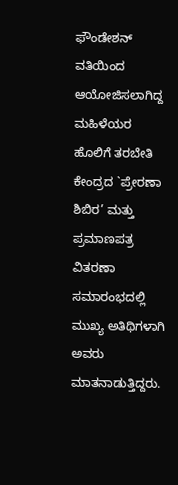ಫೌಂಡೇಶನ್ ವತಿಯಿಂದ ಆಯೋಜಿಸಲಾಗಿದ್ದ ಮಹಿಳೆಯರ ಹೊಲಿಗೆ ತರಬೇತಿ ಕೇಂದ್ರದ `ಪ್ರೇರಣಾ ಶಿಬಿರ’ ಮತ್ತು ಪ್ರಮಾಣಪತ್ರ ವಿತರಣಾ ಸಮಾರಂಭದಲ್ಲಿ ಮುಖ್ಯ ಅತಿಥಿಗಳಾಗಿ ಅವರು ಮಾತನಾಡುತ್ತಿದ್ದರು.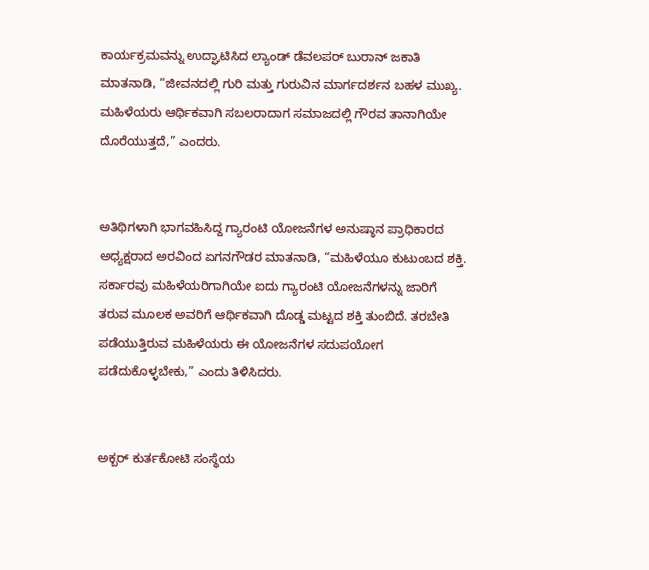ಕಾರ್ಯಕ್ರಮವನ್ನು ಉದ್ಘಾಟಿಸಿದ ಲ್ಯಾಂಡ್ ಡೆವಲಪರ್ ಬುರಾನ್ ಜಕಾತಿ ಮಾತನಾಡಿ, “ಜೀವನದಲ್ಲಿ ಗುರಿ ಮತ್ತು ಗುರುವಿನ ಮಾರ್ಗದರ್ಶನ ಬಹಳ ಮುಖ್ಯ. ಮಹಿಳೆಯರು ಆರ್ಥಿಕವಾಗಿ ಸಬಲರಾದಾಗ ಸಮಾಜದಲ್ಲಿ ಗೌರವ ತಾನಾಗಿಯೇ ದೊರೆಯುತ್ತದೆ,” ಎಂದರು.


ಅತಿಥಿಗಳಾಗಿ ಭಾಗವಹಿಸಿದ್ದ ಗ್ಯಾರಂಟಿ ಯೋಜನೆಗಳ ಅನುಷ್ಠಾನ ಪ್ರಾಧಿಕಾರದ ಅಧ್ಯಕ್ಷರಾದ ಅರವಿಂದ ಏಗನಗೌಡರ ಮಾತನಾಡಿ, “ಮಹಿಳೆಯೂ ಕುಟುಂಬದ ಶಕ್ತಿ. ಸರ್ಕಾರವು ಮಹಿಳೆಯರಿಗಾಗಿಯೇ ಐದು ಗ್ಯಾರಂಟಿ ಯೋಜನೆಗಳನ್ನು ಜಾರಿಗೆ ತರುವ ಮೂಲಕ ಅವರಿಗೆ ಆರ್ಥಿಕವಾಗಿ ದೊಡ್ಡ ಮಟ್ಟದ ಶಕ್ತಿ ತುಂಬಿದೆ. ತರಬೇತಿ ಪಡೆಯುತ್ತಿರುವ ಮಹಿಳೆಯರು ಈ ಯೋಜನೆಗಳ ಸದುಪಯೋಗ ಪಡೆದುಕೊಳ್ಳಬೇಕು,” ಎಂದು ತಿಳಿಸಿದರು.


ಅಕ್ಬರ್ ಕುರ್ತಕೋಟಿ ಸಂಸ್ಥೆಯ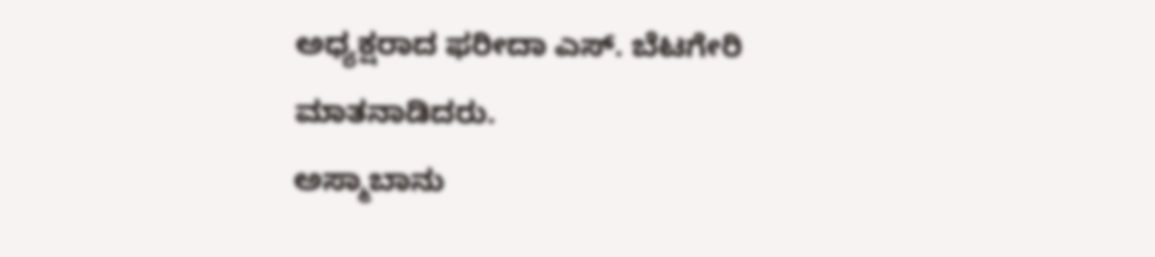ಅಧ್ಯಕ್ಷರಾದ ಫರೀದಾ ಎಸ್. ಬೆಟಗೇರಿ ಮಾತನಾಡಿದರು.
ಅಸ್ಮಾಬಾನು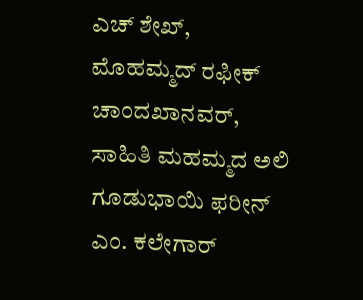ಎಚ್ ಶೇಖ್, ಮೊಹಮ್ಮದ್ ರಫೀಕ್ ಚಾಂದಖಾನವರ್, ಸಾಹಿತಿ ಮಹಮ್ಮದ ಅಲಿ ಗೂಡುಭಾಯಿ ಫರೀನ್ ಎಂ. ಕಲೇಗಾರ್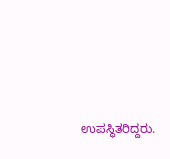ಉಪಸ್ಥಿತರಿದ್ದರು.